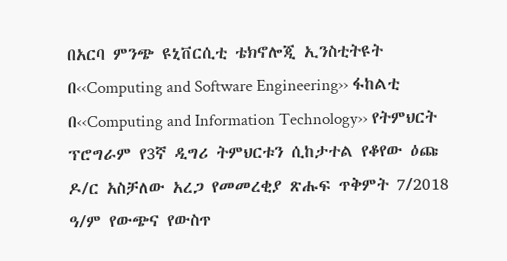በአርባ ምንጭ ዩኒቨርሲቲ ቴክኖሎጂ ኢንስቲትዩት በ‹‹Computing and Software Engineering›› ፋከልቲ በ‹‹Computing and Information Technology›› የትምህርት ፕሮግራም የ3ኛ ዲግሪ ትምህርቱን ሲከታተል የቆየው ዕጩ ዶ/ር አስቻለው አረጋ የመመረቂያ ጽሑፍ ጥቅምት 7/2018 ዓ/ም የውጭና የውስጥ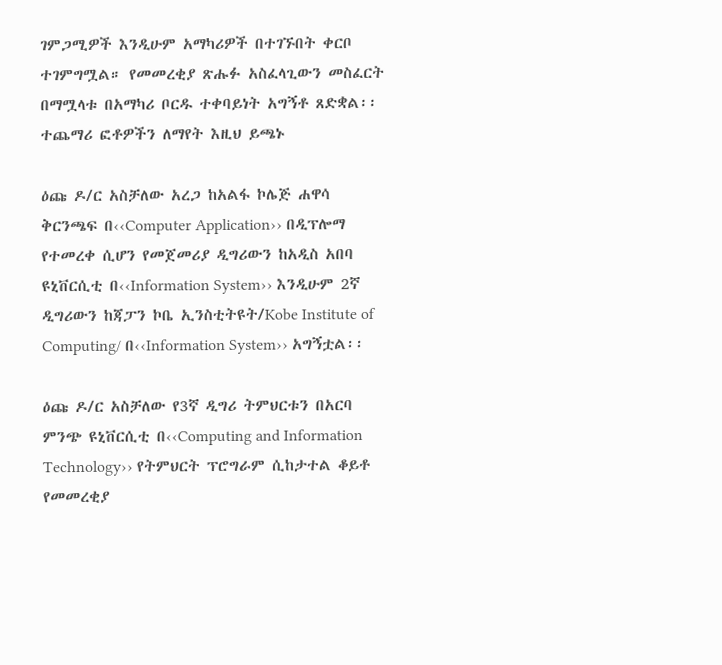ገምጋሚዎች እንዲሁም አማካሪዎች በተገኙበት ቀርቦ ተገምግሟል። የመመረቂያ ጽሑፉ አስፈላጊውን መስፈርት በማሟላቱ በአማካሪ ቦርዱ ተቀባይነት አግኝቶ ጸድቋል፡፡ተጨማሪ ፎቶዎችን ለማየት እዚህ ይጫኑ

ዕጩ ዶ/ር አስቻለው አረጋ ከአልፋ ኮሌጅ ሐዋሳ ቅርንጫፍ በ‹‹Computer Application›› በዲፕሎማ የተመረቀ ሲሆን የመጀመሪያ ዲግሪውን ከአዲስ አበባ ዩኒቨርሲቲ በ‹‹Information System›› እንዲሁም 2ኛ ዲግሪውን ከጃፓን ኮቤ ኢንስቲትዩት/Kobe Institute of Computing/ በ‹‹Information System›› አግኝቷል፡፡

ዕጩ ዶ/ር አስቻለው የ3ኛ ዲግሪ ትምህርቱን በአርባ ምንጭ ዩኒቨርሲቲ በ‹‹Computing and Information Technology›› የትምህርት ፕሮግራም ሲከታተል ቆይቶ የመመረቂያ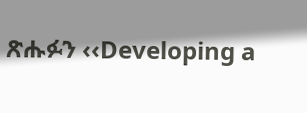ጽሑፉን ‹‹Developing a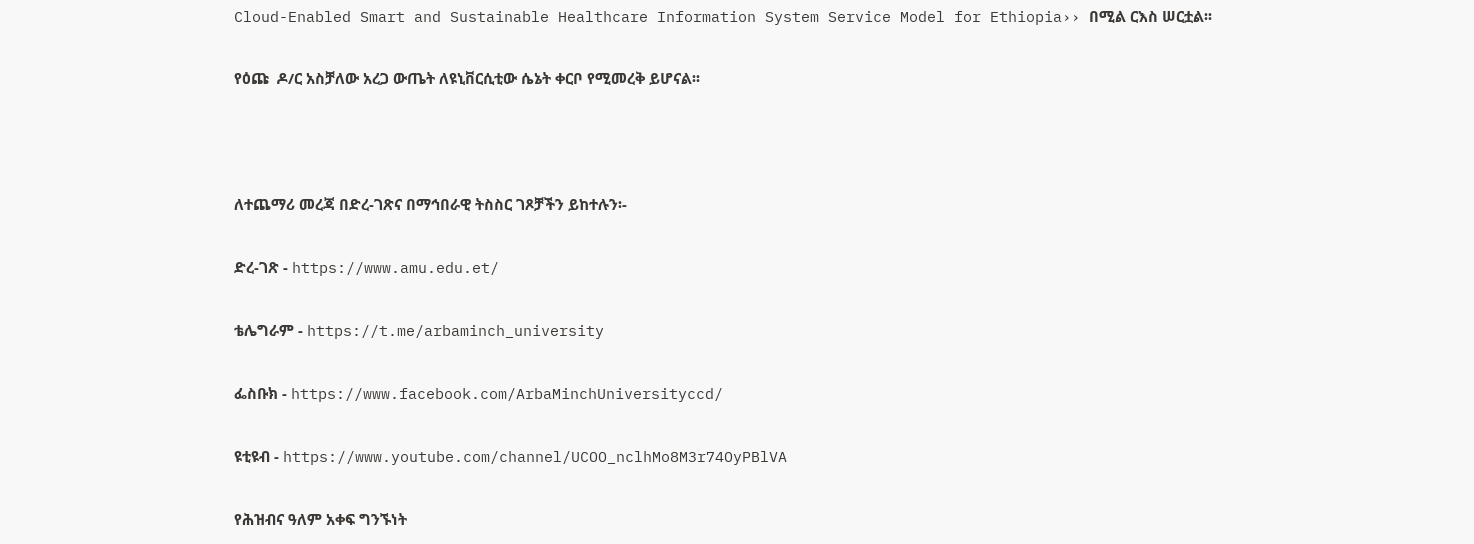Cloud-Enabled Smart and Sustainable Healthcare Information System Service Model for Ethiopia›› በሚል ርእስ ሠርቷል፡፡

የዕጩ  ዶ/ር አስቻለው አረጋ ውጤት ለዩኒቨርሲቲው ሴኔት ቀርቦ የሚመረቅ ይሆናል፡፡



ለተጨማሪ መረጃ በድረ-ገጽና በማኅበራዊ ትስስር ገጾቻችን ይከተሉን፡-

ድረ-ገጽ - https://www.amu.edu.et/

ቴሌግራም - https://t.me/arbaminch_university

ፌስቡክ - https://www.facebook.com/ArbaMinchUniversityccd/

ዩቲዩብ - https://www.youtube.com/channel/UCOO_nclhMo8M3r74OyPBlVA

የሕዝብና ዓለም አቀፍ ግንኙነት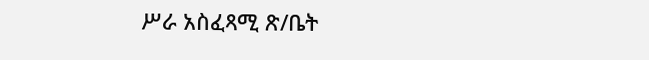ሥራ አስፈጻሚ ጽ/ቤት